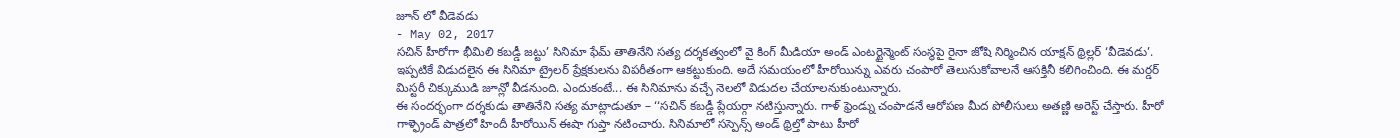జూన్ లో వీడెవడు
- May 02, 2017
సచిన్ హీరోగా భీమిలి కబడ్డీ జట్టు’ సినిమా ఫేమ్ తాతినేని సత్య దర్శకత్వంలో వై కింగ్ మీడియా అండ్ ఎంటర్టైన్మెంట్ సంస్థపై రైనా జోషి నిర్మించిన యాక్షన్ థ్రిల్లర్ ‘వీడెవడు’. ఇప్పటికే విడుదలైన ఈ సినిమా ట్రైలర్ ప్రేక్షకులను విపరీతంగా ఆకట్టుకుంది. అదే సమయంలో హీరోయిన్ను ఎవరు చంపారో తెలుసుకోవాలనే ఆసక్తినీ కలిగించింది. ఈ మర్డర్ మిస్టరీ చిక్కుముడి జూన్లో వీడనుంది. ఎందుకంటే... ఈ సినిమాను వచ్చే నెలలో విడుదల చేయాలనుకుంటున్నారు.
ఈ సందర్భంగా దర్శకుడు తాతినేని సత్య మాట్లాడుతూ – ‘‘సచిన్ కబడ్డీ ప్లేయర్గా నటిస్తున్నారు. గాళ్ ఫ్రెండ్ను చంపాడనే ఆరోపణ మీద పోలీసులు అతణ్ణి అరెస్ట్ చేస్తారు. హీరో గాళ్ఫ్రెండ్ పాత్రలో హిందీ హీరోయిన్ ఈషా గుప్తా నటించారు. సినిమాలో సస్పెన్స్ అండ్ థ్రిల్తో పాటు హీరో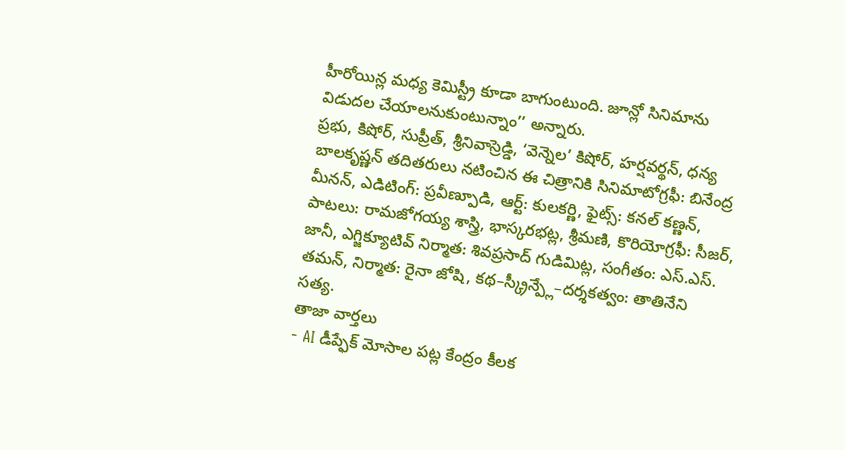హీరోయిన్ల మధ్య కెమిస్ట్రీ కూడా బాగుంటుంది. జూన్లో సినిమాను విడుదల చేయాలనుకుంటున్నాం’’ అన్నారు.
ప్రభు, కిషోర్, సుప్రీత్, శ్రీనివాస్రెడ్డి, ‘వెన్నెల’ కిషోర్, హర్షవర్థన్, ధన్య బాలకృష్ణన్ తదితరులు నటించిన ఈ చిత్రానికి సినిమాటోగ్రఫీ: బినేంద్ర మీనన్, ఎడిటింగ్: ప్రవీణ్పూడి, ఆర్ట్: కులకర్ణి, ఫైట్స్: కనల్ కణ్ణన్, పాటలు: రామజోగయ్య శాస్త్రి, భాస్కరభట్ల, శ్రీమణి, కొరియోగ్రఫీ: సీజర్, జానీ, ఎగ్జిక్యూటివ్ నిర్మాత: శివప్రసాద్ గుడిమిట్ల, సంగీతం: ఎస్.ఎస్. తమన్, నిర్మాత: రైనా జోషి, కథ–స్క్రీన్ప్లే–దర్శకత్వం: తాతినేని సత్య.
తాజా వార్తలు
- AI డీప్ఫేక్ మోసాల పట్ల కేంద్రం కీలక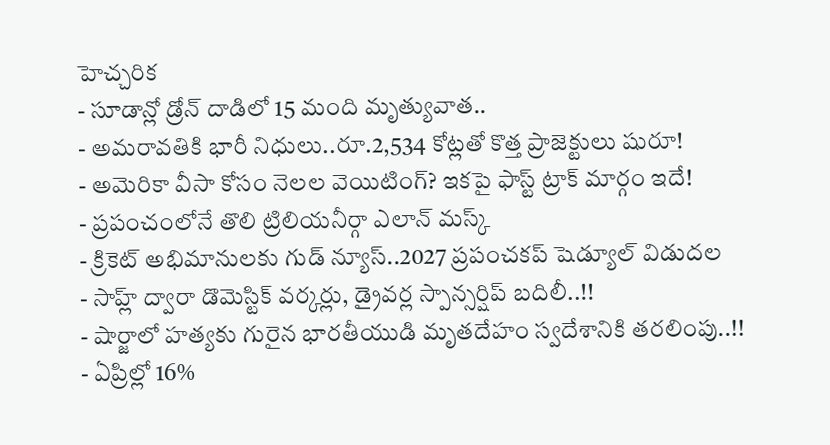హెచ్చరిక
- సూడాన్లో డ్రోన్ దాడిలో 15 మంది మృత్యువాత..
- అమరావతికి భారీ నిధులు..రూ.2,534 కోట్లతో కొత్త ప్రాజెక్టులు షురూ!
- అమెరికా వీసా కోసం నెలల వెయిటింగ్? ఇకపై ఫాస్ట్ ట్రాక్ మార్గం ఇదే!
- ప్రపంచంలోనే తొలి ట్రిలియనీర్గా ఎలాన్ మస్క్
- క్రికెట్ అభిమానులకు గుడ్ న్యూస్..2027 ప్రపంచకప్ షెడ్యూల్ విడుదల
- సాహ్ల్ ద్వారా డొమెస్టిక్ వర్కర్లు, డ్రైవర్ల స్పాన్సర్షిప్ బదిలీ..!!
- షార్జాలో హత్యకు గురైన భారతీయుడి మృతదేహం స్వదేశానికి తరలింపు..!!
- ఏప్రిల్లో 16%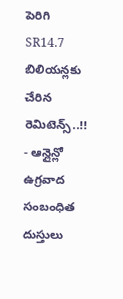పెరిగి SR14.7 బిలియన్లకు చేరిన రెమిటెన్స్..!!
- ఆన్లైన్లో ఉగ్రవాద సంబంధిత దుస్తులు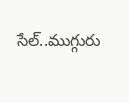సేల్..ముగ్గురు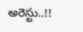అరెస్టు..!!